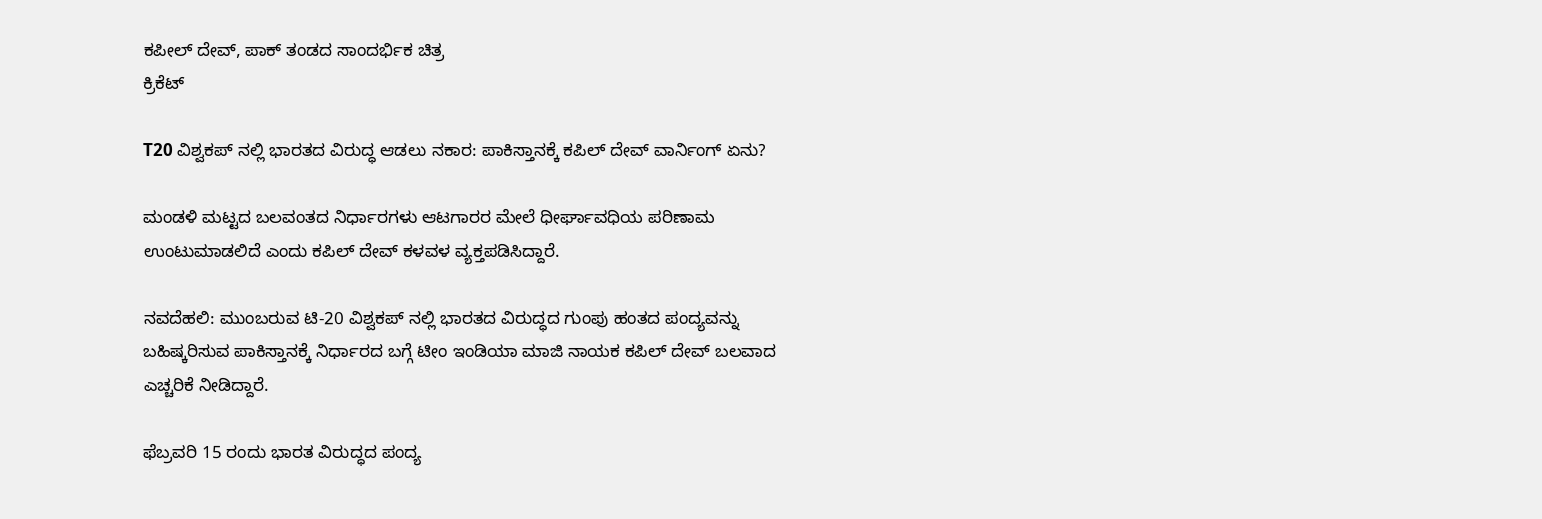ಕಪೀಲ್ ದೇವ್, ಪಾಕ್ ತಂಡದ ಸಾಂದರ್ಭಿಕ ಚಿತ್ರ
ಕ್ರಿಕೆಟ್

T20 ವಿಶ್ವಕಪ್ ನಲ್ಲಿ ಭಾರತದ ವಿರುದ್ಧ ಆಡಲು ನಕಾರ: ಪಾಕಿಸ್ತಾನಕ್ಕೆ ಕಪಿಲ್ ದೇವ್ ವಾರ್ನಿಂಗ್ ಏನು?

ಮಂಡಳಿ ಮಟ್ಟದ ಬಲವಂತದ ನಿರ್ಧಾರಗಳು ಆಟಗಾರರ ಮೇಲೆ ಧೀರ್ಘಾವಧಿಯ ಪರಿಣಾಮ ಉಂಟುಮಾಡಲಿದೆ ಎಂದು ಕಪಿಲ್ ದೇವ್ ಕಳವಳ ವ್ಯಕ್ತಪಡಿಸಿದ್ದಾರೆ.

ನವದೆಹಲಿ: ಮುಂಬರುವ ಟಿ-20 ವಿಶ್ವಕಪ್ ನಲ್ಲಿ ಭಾರತದ ವಿರುದ್ಧದ ಗುಂಪು ಹಂತದ ಪಂದ್ಯವನ್ನು ಬಹಿಷ್ಕರಿಸುವ ಪಾಕಿಸ್ತಾನಕ್ಕೆ ನಿರ್ಧಾರದ ಬಗ್ಗೆ ಟೀಂ ಇಂಡಿಯಾ ಮಾಜಿ ನಾಯಕ ಕಪಿಲ್ ದೇವ್ ಬಲವಾದ ಎಚ್ಚರಿಕೆ ನೀಡಿದ್ದಾರೆ.

ಫೆಬ್ರವರಿ 15 ರಂದು ಭಾರತ ವಿರುದ್ಧದ ಪಂದ್ಯ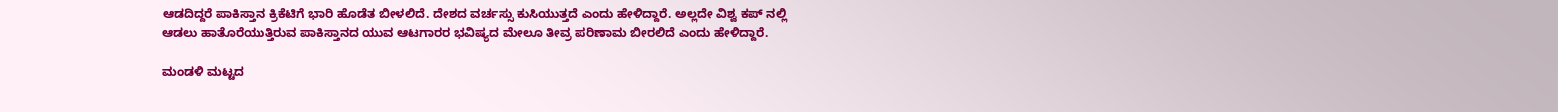ಆಡದಿದ್ದರೆ ಪಾಕಿಸ್ತಾನ ಕ್ರಿಕೆಟಿಗೆ ಭಾರಿ ಹೊಡೆತ ಬೀಳಲಿದೆ. ದೇಶದ ವರ್ಚಸ್ಸು ಕುಸಿಯುತ್ತದೆ ಎಂದು ಹೇಳಿದ್ದಾರೆ. ಅಲ್ಲದೇ ವಿಶ್ವ ಕಪ್ ನಲ್ಲಿ ಆಡಲು ಹಾತೊರೆಯುತ್ತಿರುವ ಪಾಕಿಸ್ತಾನದ ಯುವ ಆಟಗಾರರ ಭವಿಷ್ಯದ ಮೇಲೂ ತೀವ್ರ ಪರಿಣಾಮ ಬೀರಲಿದೆ ಎಂದು ಹೇಳಿದ್ದಾರೆ.

ಮಂಡಳಿ ಮಟ್ಟದ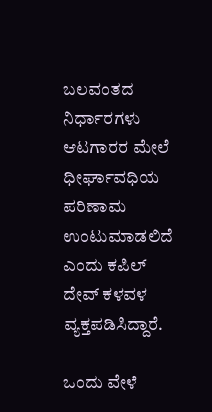ಬಲವಂತದ ನಿರ್ಧಾರಗಳು ಆಟಗಾರರ ಮೇಲೆ ಧೀರ್ಘಾವಧಿಯ ಪರಿಣಾಮ ಉಂಟುಮಾಡಲಿದೆ ಎಂದು ಕಪಿಲ್ ದೇವ್ ಕಳವಳ ವ್ಯಕ್ತಪಡಿಸಿದ್ದಾರೆ.

ಒಂದು ವೇಳೆ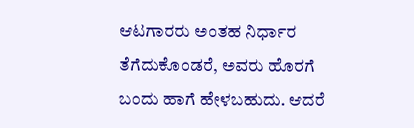ಆಟಗಾರರು ಅಂತಹ ನಿರ್ಧಾರ ತೆಗೆದುಕೊಂಡರೆ, ಅವರು ಹೊರಗೆ ಬಂದು ಹಾಗೆ ಹೇಳಬಹುದು. ಆದರೆ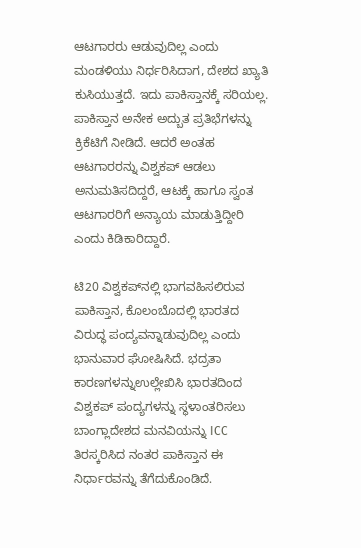ಆಟಗಾರರು ಆಡುವುದಿಲ್ಲ ಎಂದು ಮಂಡಳಿಯು ನಿರ್ಧರಿಸಿದಾಗ, ದೇಶದ ಖ್ಯಾತಿ ಕುಸಿಯುತ್ತದೆ. ಇದು ಪಾಕಿಸ್ತಾನಕ್ಕೆ ಸರಿಯಲ್ಲ. ಪಾಕಿಸ್ತಾನ ಅನೇಕ ಅದ್ಬುತ ಪ್ರತಿಭೆಗಳನ್ನು ಕ್ರಿಕೆಟಿಗೆ ನೀಡಿದೆ. ಆದರೆ ಅಂತಹ ಆಟಗಾರರನ್ನು ವಿಶ್ವಕಪ್ ಆಡಲು ಅನುಮತಿಸದಿದ್ದರೆ, ಆಟಕ್ಕೆ ಹಾಗೂ ಸ್ವಂತ ಆಟಗಾರರಿಗೆ ಅನ್ಯಾಯ ಮಾಡುತ್ತಿದ್ದೀರಿ ಎಂದು ಕಿಡಿಕಾರಿದ್ದಾರೆ.

ಟಿ20 ವಿಶ್ವಕಪ್‌ನಲ್ಲಿ ಭಾಗವಹಿಸಲಿರುವ ಪಾಕಿಸ್ತಾನ, ಕೊಲಂಬೊದಲ್ಲಿ ಭಾರತದ ವಿರುದ್ಧ ಪಂದ್ಯವನ್ನಾಡುವುದಿಲ್ಲ ಎಂದು ಭಾನುವಾರ ಘೋಷಿಸಿದೆ. ಭದ್ರತಾ ಕಾರಣಗಳನ್ನುಉಲ್ಲೇಖಿಸಿ ಭಾರತದಿಂದ ವಿಶ್ವಕಪ್ ಪಂದ್ಯಗಳನ್ನು ಸ್ಥಳಾಂತರಿಸಲು ಬಾಂಗ್ಲಾದೇಶದ ಮನವಿಯನ್ನು ICC ತಿರಸ್ಕರಿಸಿದ ನಂತರ ಪಾಕಿಸ್ತಾನ ಈ ನಿರ್ಧಾರವನ್ನು ತೆಗೆದುಕೊಂಡಿದೆ.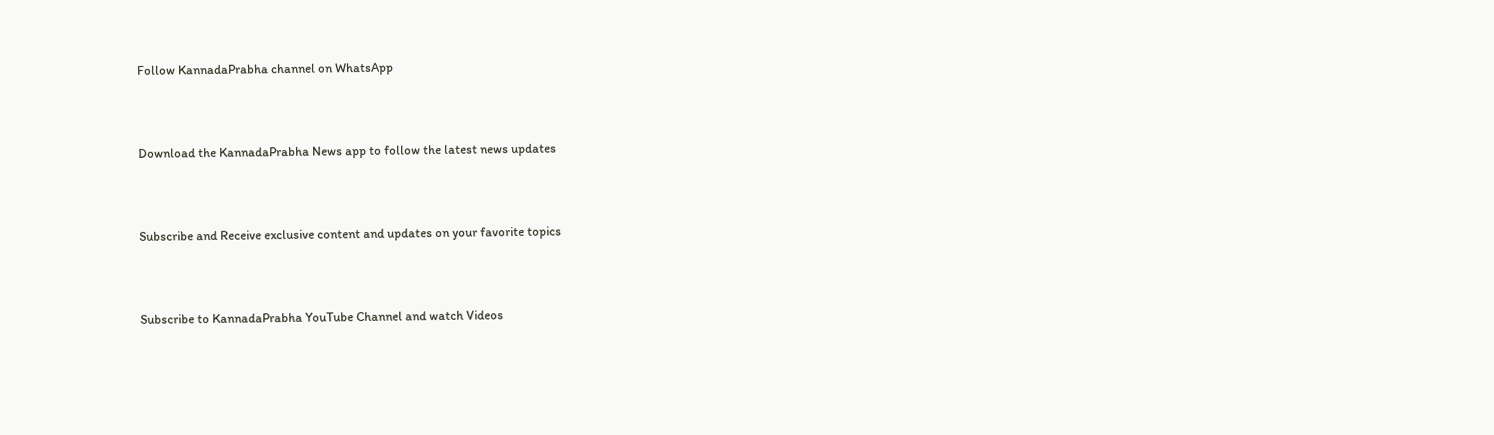Follow KannadaPrabha channel on WhatsApp



Download the KannadaPrabha News app to follow the latest news updates



Subscribe and Receive exclusive content and updates on your favorite topics



Subscribe to KannadaPrabha YouTube Channel and watch Videos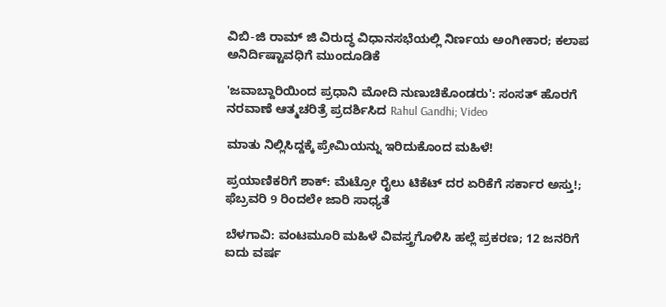ವಿಬಿ-ಜಿ ರಾಮ್ ಜಿ ವಿರುದ್ಧ ವಿಧಾನಸಭೆಯಲ್ಲಿ ನಿರ್ಣಯ ಅಂಗೀಕಾರ; ಕಲಾಪ ಅನಿರ್ದಿಷ್ಟಾವಧಿಗೆ ಮುಂದೂಡಿಕೆ

'ಜವಾಬ್ದಾರಿಯಿಂದ ಪ್ರಧಾನಿ ಮೋದಿ ನುಣುಚಿಕೊಂಡರು': ಸಂಸತ್ ಹೊರಗೆ ನರವಾಣೆ ಆತ್ಮಚರಿತ್ರೆ ಪ್ರದರ್ಶಿಸಿದ Rahul Gandhi; Video

ಮಾತು ನಿಲ್ಲಿಸಿದ್ದಕ್ಕೆ ಪ್ರೇಮಿಯನ್ನು ಇರಿದುಕೊಂದ ಮಹಿಳೆ!

ಪ್ರಯಾಣಿಕರಿಗೆ ಶಾಕ್: ಮೆಟ್ರೋ ರೈಲು ಟಿಕೆಟ್ ದರ ಏರಿಕೆಗೆ ಸರ್ಕಾರ ಅಸ್ತು!; ಫೆಬ್ರವರಿ 9 ರಿಂದಲೇ ಜಾರಿ ಸಾಧ್ಯತೆ

ಬೆಳಗಾವಿ: ವಂಟಮೂರಿ ಮಹಿಳೆ‌‌ ವಿವಸ್ತ್ರಗೊಳಿಸಿ ಹಲ್ಲೆ ಪ್ರಕರಣ; 12 ಜನರಿಗೆ ಐದು ವರ್ಷ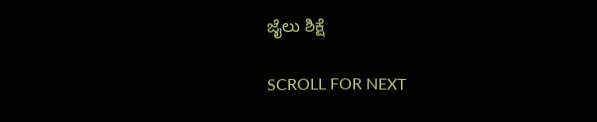ಜೈಲು ಶಿಕ್ಷೆ

SCROLL FOR NEXT